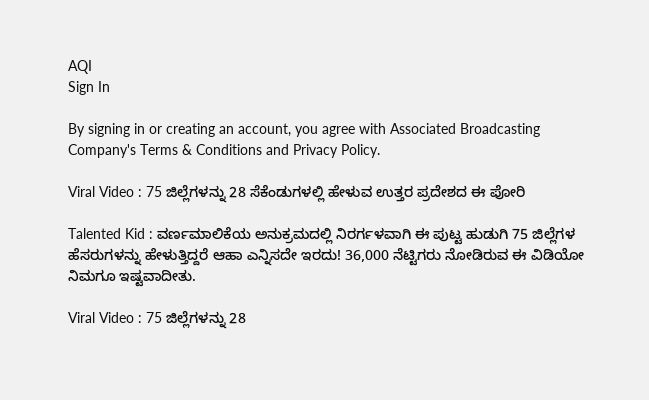AQI
Sign In

By signing in or creating an account, you agree with Associated Broadcasting Company's Terms & Conditions and Privacy Policy.

Viral Video : 75 ಜಿಲ್ಲೆಗಳನ್ನು 28 ಸೆಕೆಂಡುಗಳಲ್ಲಿ ಹೇಳುವ ಉತ್ತರ ಪ್ರದೇಶದ ಈ ಪೋರಿ

Talented Kid : ವರ್ಣಮಾಲಿಕೆಯ ಅನುಕ್ರಮದಲ್ಲಿ ನಿರರ್ಗಳವಾಗಿ ಈ ಪುಟ್ಟ ಹುಡುಗಿ 75 ಜಿಲ್ಲೆಗಳ ಹೆಸರುಗಳನ್ನು ಹೇಳುತ್ತಿದ್ದರೆ ಆಹಾ ಎನ್ನಿಸದೇ ಇರದು! 36,000 ನೆಟ್ಟಿಗರು ನೋಡಿರುವ ಈ ವಿಡಿಯೋ ನಿಮಗೂ ಇಷ್ಟವಾದೀತು.

Viral Video : 75 ಜಿಲ್ಲೆಗಳನ್ನು 28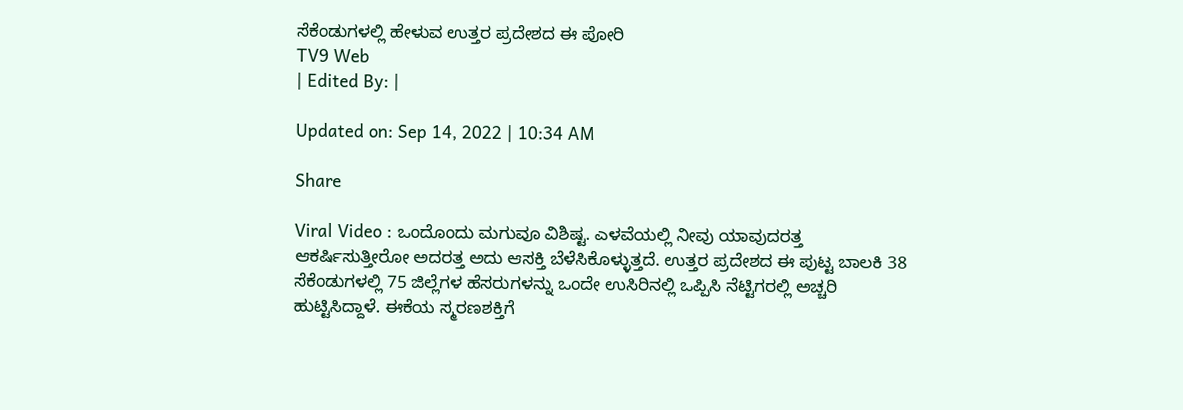ಸೆಕೆಂಡುಗಳಲ್ಲಿ ಹೇಳುವ ಉತ್ತರ ಪ್ರದೇಶದ ಈ ಪೋರಿ
TV9 Web
| Edited By: |

Updated on: Sep 14, 2022 | 10:34 AM

Share

Viral Video : ಒಂದೊಂದು ಮಗುವೂ ವಿಶಿಷ್ಟ. ಎಳವೆಯಲ್ಲಿ ನೀವು ಯಾವುದರತ್ತ ಆಕರ್ಷಿಸುತ್ತೀರೋ ಅದರತ್ತ ಅದು ಆಸಕ್ತಿ ಬೆಳೆಸಿಕೊಳ್ಳುತ್ತದೆ. ಉತ್ತರ ಪ್ರದೇಶದ ಈ ಪುಟ್ಟ ಬಾಲಕಿ 38 ಸೆಕೆಂಡುಗಳಲ್ಲಿ 75 ಜಿಲ್ಲೆಗಳ ಹೆಸರುಗಳನ್ನು ಒಂದೇ ಉಸಿರಿನಲ್ಲಿ ಒಪ್ಪಿಸಿ ನೆಟ್ಟಿಗರಲ್ಲಿ ಅಚ್ಚರಿ ಹುಟ್ಟಿಸಿದ್ದಾಳೆ. ಈಕೆಯ ಸ್ಮರಣಶಕ್ತಿಗೆ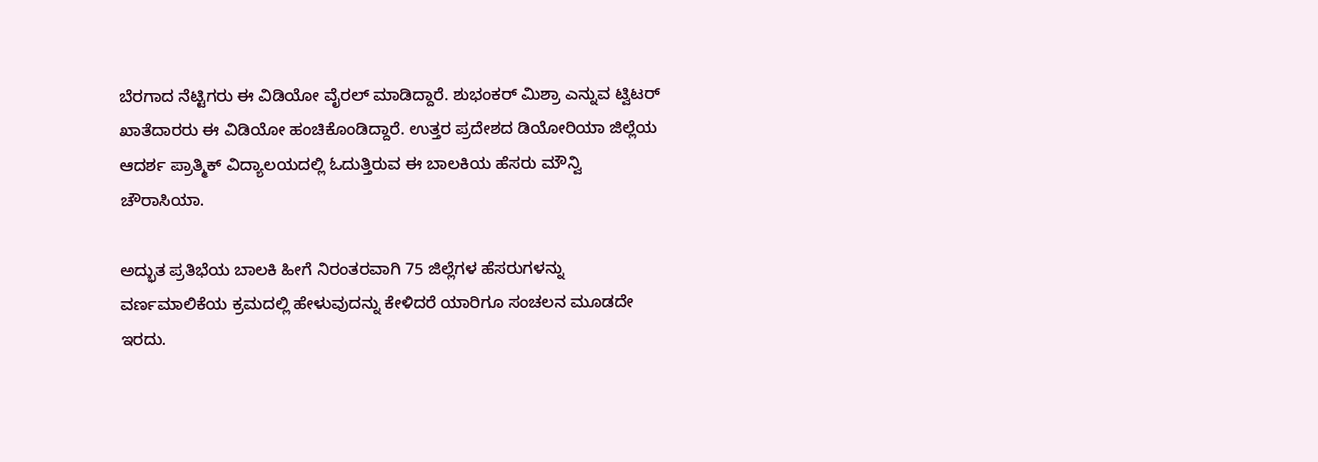ಬೆರಗಾದ ನೆಟ್ಟಿಗರು ಈ ವಿಡಿಯೋ ವೈರಲ್ ಮಾಡಿದ್ದಾರೆ. ಶುಭಂಕರ್ ಮಿಶ್ರಾ ಎನ್ನುವ ಟ್ವಿಟರ್ ಖಾತೆದಾರರು ಈ ವಿಡಿಯೋ ಹಂಚಿಕೊಂಡಿದ್ದಾರೆ. ಉತ್ತರ ಪ್ರದೇಶದ ಡಿಯೋರಿಯಾ ಜಿಲ್ಲೆಯ ಆದರ್ಶ ಪ್ರಾತ್ಮಿಕ್ ವಿದ್ಯಾಲಯದಲ್ಲಿ ಓದುತ್ತಿರುವ ಈ ಬಾಲಕಿಯ ಹೆಸರು ಮೌನ್ವಿ ಚೌರಾಸಿಯಾ.

ಅದ್ಭುತ ಪ್ರತಿಭೆಯ ಬಾಲಕಿ ಹೀಗೆ ನಿರಂತರವಾಗಿ 75 ಜಿಲ್ಲೆಗಳ ಹೆಸರುಗಳನ್ನು ವರ್ಣಮಾಲಿಕೆಯ ಕ್ರಮದಲ್ಲಿ ಹೇಳುವುದನ್ನು ಕೇಳಿದರೆ ಯಾರಿಗೂ ಸಂಚಲನ ಮೂಡದೇ ಇರದು.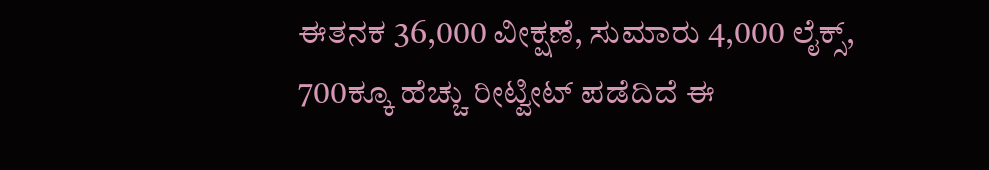ಈತನಕ 36,000 ವೀಕ್ಷಣೆ, ಸುಮಾರು 4,000 ಲೈಕ್ಸ್, 700ಕ್ಕೂ ಹೆಚ್ಚು ರೀಟ್ವೀಟ್ ಪಡೆದಿದೆ ಈ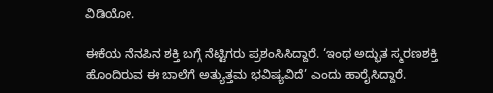ವಿಡಿಯೋ.

ಈಕೆಯ ನೆನಪಿನ ಶಕ್ತಿ ಬಗ್ಗೆ ನೆಟ್ಟಿಗರು ಪ್ರಶಂಸಿಸಿದ್ದಾರೆ. ‘ಇಂಥ ಅದ್ಭುತ ಸ್ಮರಣಶಕ್ತಿ ಹೊಂದಿರುವ ಈ ಬಾಲೆಗೆ ಅತ್ಯುತ್ತಮ ಭವಿಷ್ಯವಿದೆ’ ಎಂದು ಹಾರೈಸಿದ್ದಾರೆ.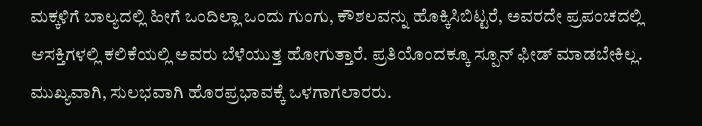ಮಕ್ಕಳಿಗೆ ಬಾಲ್ಯದಲ್ಲಿ ಹೀಗೆ ಒಂದಿಲ್ಲಾ ಒಂದು ಗುಂಗು, ಕೌಶಲವನ್ನು ಹೊಕ್ಕಿಸಿಬಿಟ್ಟರೆ, ಅವರದೇ ಪ್ರಪಂಚದಲ್ಲಿ ಆಸಕ್ತಿಗಳಲ್ಲಿ ಕಲಿಕೆಯಲ್ಲಿ ಅವರು ಬೆಳೆಯುತ್ತ ಹೋಗುತ್ತಾರೆ. ಪ್ರತಿಯೊಂದಕ್ಕೂ ಸ್ಪೂನ್ ಫೀಡ್ ಮಾಡಬೇಕಿಲ್ಲ. ಮುಖ್ಯವಾಗಿ, ಸುಲಭವಾಗಿ ಹೊರಪ್ರಭಾವಕ್ಕೆ ಒಳಗಾಗಲಾರರು.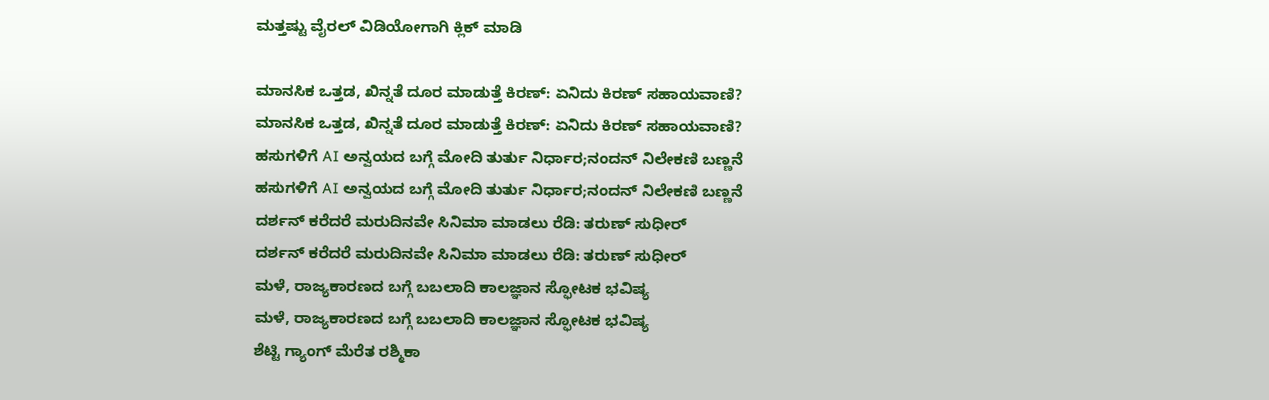ಮತ್ತಷ್ಟು ವೈರಲ್ ವಿಡಿಯೋಗಾಗಿ ಕ್ಲಿಕ್ ಮಾಡಿ

ಮಾನಸಿಕ ಒತ್ತಡ, ಖಿನ್ನತೆ ದೂರ ಮಾಡುತ್ತೆ ಕಿರಣ್: ಏನಿದು ಕಿರಣ್ ಸಹಾಯವಾಣಿ?
ಮಾನಸಿಕ ಒತ್ತಡ, ಖಿನ್ನತೆ ದೂರ ಮಾಡುತ್ತೆ ಕಿರಣ್: ಏನಿದು ಕಿರಣ್ ಸಹಾಯವಾಣಿ?
ಹಸುಗಳಿಗೆ AI ಅನ್ವಯದ ಬಗ್ಗೆ ಮೋದಿ ತುರ್ತು ನಿರ್ಧಾರ;ನಂದನ್ ನಿಲೇಕಣಿ ಬಣ್ಣನೆ
ಹಸುಗಳಿಗೆ AI ಅನ್ವಯದ ಬಗ್ಗೆ ಮೋದಿ ತುರ್ತು ನಿರ್ಧಾರ;ನಂದನ್ ನಿಲೇಕಣಿ ಬಣ್ಣನೆ
ದರ್ಶನ್ ಕರೆದರೆ ಮರುದಿನವೇ ಸಿನಿಮಾ ಮಾಡಲು ರೆಡಿ: ತರುಣ್ ಸುಧೀರ್
ದರ್ಶನ್ ಕರೆದರೆ ಮರುದಿನವೇ ಸಿನಿಮಾ ಮಾಡಲು ರೆಡಿ: ತರುಣ್ ಸುಧೀರ್
ಮಳೆ, ರಾಜ್ಯಕಾರಣದ ಬಗ್ಗೆ ಬಬಲಾದಿ ಕಾಲಜ್ಞಾನ ಸ್ಫೋಟಕ ಭವಿಷ್ಯ
ಮಳೆ, ರಾಜ್ಯಕಾರಣದ ಬಗ್ಗೆ ಬಬಲಾದಿ ಕಾಲಜ್ಞಾನ ಸ್ಫೋಟಕ ಭವಿಷ್ಯ
ಶೆಟ್ಟಿ ಗ್ಯಾಂಗ್ ಮೆರೆತ ರಶ್ಮಿಕಾ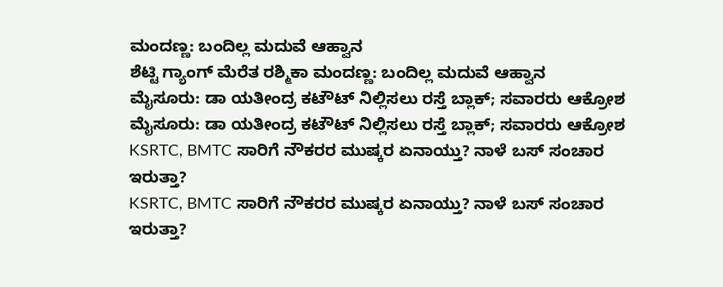ಮಂದಣ್ಣ: ಬಂದಿಲ್ಲ ಮದುವೆ ಆಹ್ವಾನ
ಶೆಟ್ಟಿ ಗ್ಯಾಂಗ್ ಮೆರೆತ ರಶ್ಮಿಕಾ ಮಂದಣ್ಣ: ಬಂದಿಲ್ಲ ಮದುವೆ ಆಹ್ವಾನ
ಮೈಸೂರು: ಡಾ ಯತೀಂದ್ರ ಕಟೌಟ್ ನಿಲ್ಲಿಸಲು ರಸ್ತೆ ಬ್ಲಾಕ್; ಸವಾರರು ಆಕ್ರೋಶ
ಮೈಸೂರು: ಡಾ ಯತೀಂದ್ರ ಕಟೌಟ್ ನಿಲ್ಲಿಸಲು ರಸ್ತೆ ಬ್ಲಾಕ್; ಸವಾರರು ಆಕ್ರೋಶ
KSRTC, BMTC ಸಾರಿಗೆ ನೌಕರರ ಮುಷ್ಕರ ಏನಾಯ್ತು? ನಾಳೆ ಬಸ್ ಸಂಚಾರ ಇರುತ್ತಾ?
KSRTC, BMTC ಸಾರಿಗೆ ನೌಕರರ ಮುಷ್ಕರ ಏನಾಯ್ತು? ನಾಳೆ ಬಸ್ ಸಂಚಾರ ಇರುತ್ತಾ?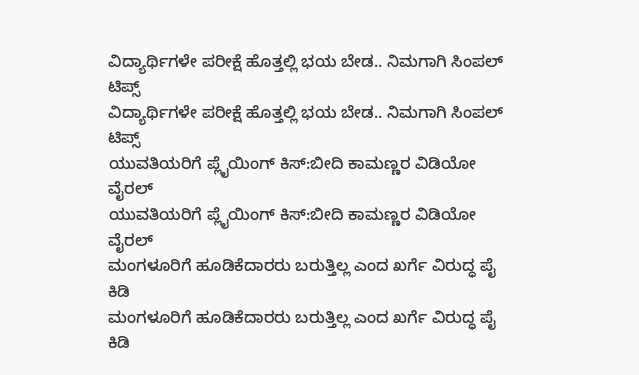ವಿದ್ಯಾರ್ಥಿಗಳೇ ಪರೀಕ್ಷೆ ಹೊತ್ತಲ್ಲಿ ಭಯ ಬೇಡ.. ನಿಮಗಾಗಿ ಸಿಂಪಲ್ ಟಿಪ್ಸ್
ವಿದ್ಯಾರ್ಥಿಗಳೇ ಪರೀಕ್ಷೆ ಹೊತ್ತಲ್ಲಿ ಭಯ ಬೇಡ.. ನಿಮಗಾಗಿ ಸಿಂಪಲ್ ಟಿಪ್ಸ್
ಯುವತಿಯರಿಗೆ ಪ್ಲೈಯಿಂಗ್ ಕಿಸ್:ಬೀದಿ ಕಾಮಣ್ಣರ ವಿಡಿಯೋ ವೈರಲ್
ಯುವತಿಯರಿಗೆ ಪ್ಲೈಯಿಂಗ್ ಕಿಸ್:ಬೀದಿ ಕಾಮಣ್ಣರ ವಿಡಿಯೋ ವೈರಲ್
ಮಂಗಳೂರಿಗೆ ಹೂಡಿಕೆದಾರರು ಬರುತ್ತಿಲ್ಲ ಎಂದ ಖರ್ಗೆ ವಿರುದ್ಧ ಪೈ ಕಿಡಿ
ಮಂಗಳೂರಿಗೆ ಹೂಡಿಕೆದಾರರು ಬರುತ್ತಿಲ್ಲ ಎಂದ ಖರ್ಗೆ ವಿರುದ್ಧ ಪೈ ಕಿಡಿ